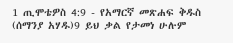1 ጢሞቴዎስ 4:9 - የአማርኛ መጽሐፍ ቅዱስ (ሰማንያ አሃዱ)9 ይህ ቃል የታመነ ሁሉም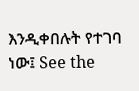እንዲቀበሉት የተገባ ነው፤ See the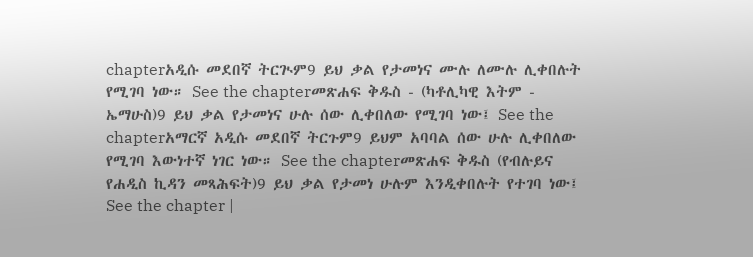chapterአዲሱ መደበኛ ትርጒም9 ይህ ቃል የታመነና ሙሉ ለሙሉ ሊቀበሉት የሚገባ ነው። See the chapterመጽሐፍ ቅዱስ - (ካቶሊካዊ እትም - ኤማሁስ)9 ይህ ቃል የታመነና ሁሉ ሰው ሊቀበለው የሚገባ ነው፤ See the chapterአማርኛ አዲሱ መደበኛ ትርጉም9 ይህም አባባል ሰው ሁሉ ሊቀበለው የሚገባ እውነተኛ ነገር ነው። See the chapterመጽሐፍ ቅዱስ (የብሉይና የሐዲስ ኪዳን መጻሕፍት)9 ይህ ቃል የታመነ ሁሉም እንዲቀበሉት የተገባ ነው፤ See the chapter |